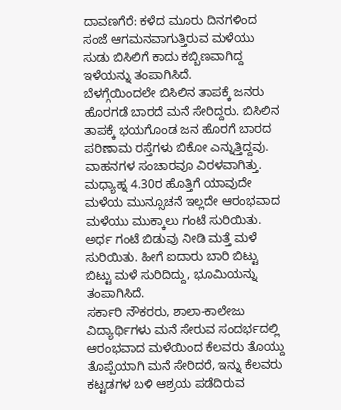ದಾವಣಗೆರೆ: ಕಳೆದ ಮೂರು ದಿನಗಳಿಂದ ಸಂಜೆ ಆಗಮನವಾಗುತ್ತಿರುವ ಮಳೆಯು ಸುಡು ಬಿಸಿಲಿಗೆ ಕಾದು ಕಬ್ಬಿಣವಾಗಿದ್ದ ಇಳೆಯನ್ನು ತಂಪಾಗಿಸಿದೆ.
ಬೆಳಗ್ಗೆಯಿಂದಲೇ ಬಿಸಿಲಿನ ತಾಪಕ್ಕೆ ಜನರು ಹೊರಗಡೆ ಬಾರದೆ ಮನೆ ಸೇರಿದ್ದರು. ಬಿಸಿಲಿನ ತಾಪಕ್ಕೆ ಭಯಗೊಂಡ ಜನ ಹೊರಗೆ ಬಾರದ ಪರಿಣಾಮ ರಸ್ತೆಗಳು ಬಿಕೋ ಎನ್ನುತ್ತಿದ್ದವು. ವಾಹನಗಳ ಸಂಚಾರವೂ ವಿರಳವಾಗಿತ್ತು.
ಮಧ್ಯಾಹ್ನ 4.30ರ ಹೊತ್ತಿಗೆ ಯಾವುದೇ ಮಳೆಯ ಮುನ್ಸೂಚನೆ ಇಲ್ಲದೇ ಆರಂಭವಾದ ಮಳೆಯು ಮುಕ್ಕಾಲು ಗಂಟೆ ಸುರಿಯಿತು. ಅರ್ಧ ಗಂಟೆ ಬಿಡುವು ನೀಡಿ ಮತ್ತೆ ಮಳೆ ಸುರಿಯಿತು. ಹೀಗೆ ಐದಾರು ಬಾರಿ ಬಿಟ್ಟು ಬಿಟ್ಟು ಮಳೆ ಸುರಿದಿದ್ದು, ಭೂಮಿಯನ್ನು ತಂಪಾಗಿಸಿದೆ.
ಸರ್ಕಾರಿ ನೌಕರರು, ಶಾಲಾ-ಕಾಲೇಜು ವಿದ್ಯಾರ್ಥಿಗಳು ಮನೆ ಸೇರುವ ಸಂದರ್ಭದಲ್ಲಿ ಆರಂಭವಾದ ಮಳೆಯಿಂದ ಕೆಲವರು ತೊಯ್ದು ತೊಪ್ಪೆಯಾಗಿ ಮನೆ ಸೇರಿದರೆ, ಇನ್ನು ಕೆಲವರು ಕಟ್ಟಡಗಳ ಬಳಿ ಆಶ್ರಯ ಪಡೆದಿರುವ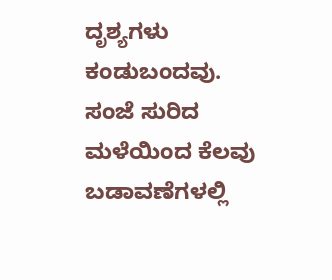ದೃಶ್ಯಗಳು ಕಂಡುಬಂದವು.
ಸಂಜೆ ಸುರಿದ ಮಳೆಯಿಂದ ಕೆಲವು ಬಡಾವಣೆಗಳಲ್ಲಿ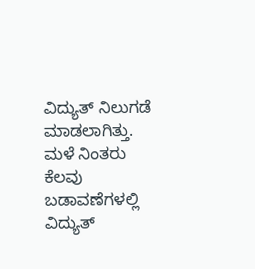ವಿದ್ಯುತ್ ನಿಲುಗಡೆ ಮಾಡಲಾಗಿತ್ತು. ಮಳೆ ನಿಂತರು ಕೆಲವು ಬಡಾವಣೆಗಳಲ್ಲಿ ವಿದ್ಯುತ್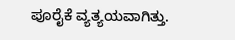ಪೂರೈಕೆ ವ್ಯತ್ಯಯವಾಗಿತ್ತು.